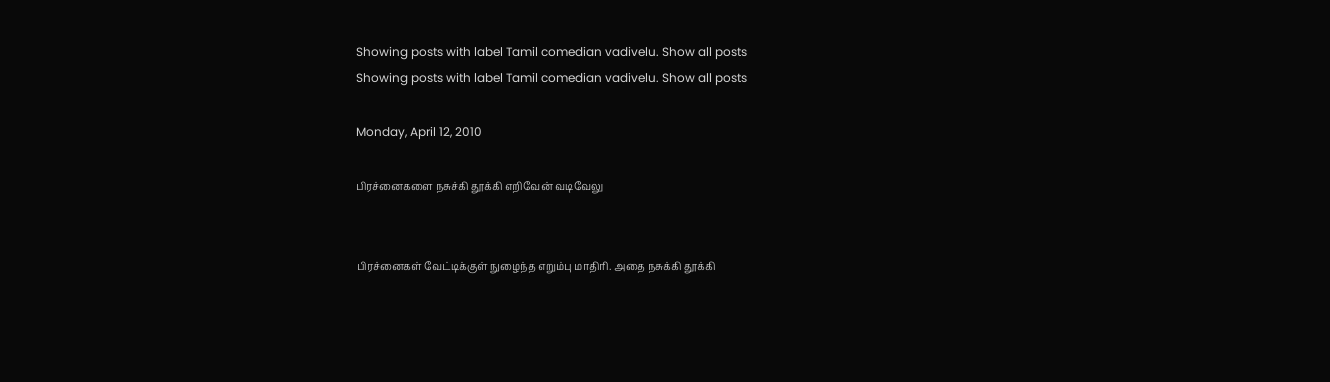Showing posts with label Tamil comedian vadivelu. Show all posts
Showing posts with label Tamil comedian vadivelu. Show all posts

Monday, April 12, 2010

பிரச்னைகளை நசுச்கி தூக்கி எறிவேன் வடிவேலு


பிரச்னைகள் வேட்டிக்குள் நுழைந்த எறும்பு மாதிரி. அதை நசுக்கி தூக்கி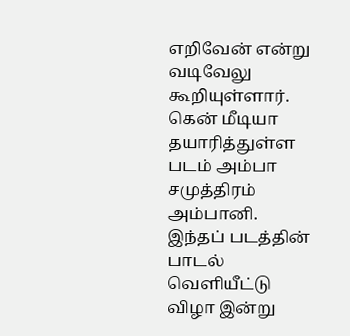எறிவேன் என்று வடிவேலு கூறியுள்ளார்.
கென் மீடியா தயாரித்துள்ள படம் அம்பா சமுத்திரம் அம்பானி. இந்தப் படத்தின் பாடல் வெளியீட்டு விழா இன்று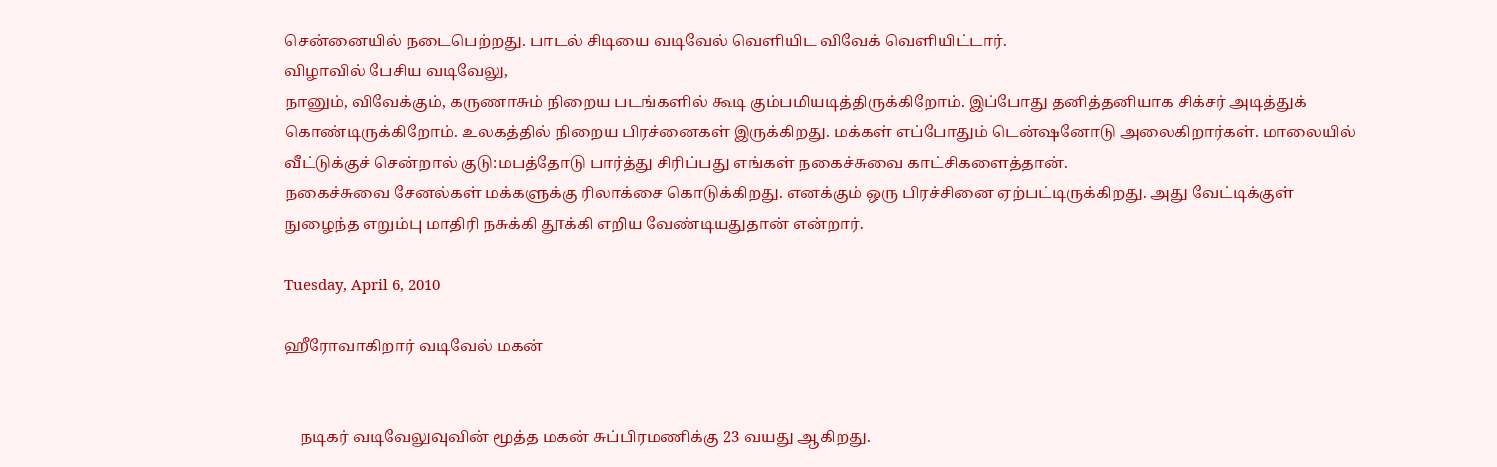சென்னையில் நடைபெற்றது. பாடல் சிடியை வடிவேல் வெளியிட விவேக் வெளியிட்டார்.
விழாவில் பேசிய வடிவேலு,
நானும், விவேக்கும், கருணாசும் நிறைய படங்களில் கூடி கும்பமியடித்திருக்கிறோம். இப்போது தனித்தனியாக சிக்சர் அடித்துக் கொண்டிருக்கிறோம். உலகத்தில் நிறைய பிரச்னைகள் இருக்கிறது. மக்கள் எப்போதும் டென்ஷனோடு அலைகிறார்கள். மாலையில் வீட்டுக்குச் சென்றால் குடு:மபத்தோடு பார்த்து சிரிப்பது எங்கள் நகைச்சுவை காட்சிகளைத்தான்.
நகைச்சுவை சேனல்கள் மக்களுக்கு ரிலாக்சை கொடுக்கிறது. எனக்கும் ஒரு பிரச்சினை ஏற்பட்டிருக்கிறது. அது வேட்டிக்குள் நுழைந்த எறும்பு மாதிரி நசுக்கி தூக்கி எறிய வேண்டியதுதான் என்றார்.

Tuesday, April 6, 2010

ஹீரோவாகிறார் வடிவேல் மகன்


    நடிகர் வடிவேலுவுவின் மூத்த மகன் சுப்பிரமணிக்கு 23 வயது ஆகிறது.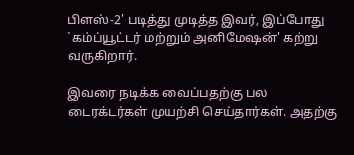பிளஸ்-2' படித்து முடித்த இவர், இப்போது `கம்ப்யூட்டர் மற்றும் அனிமேஷன்' கற்று வருகிறார்.

இவரை நடிக்க வைப்பதற்கு பல டைரக்டர்கள் முயற்சி செய்தார்கள். அதற்கு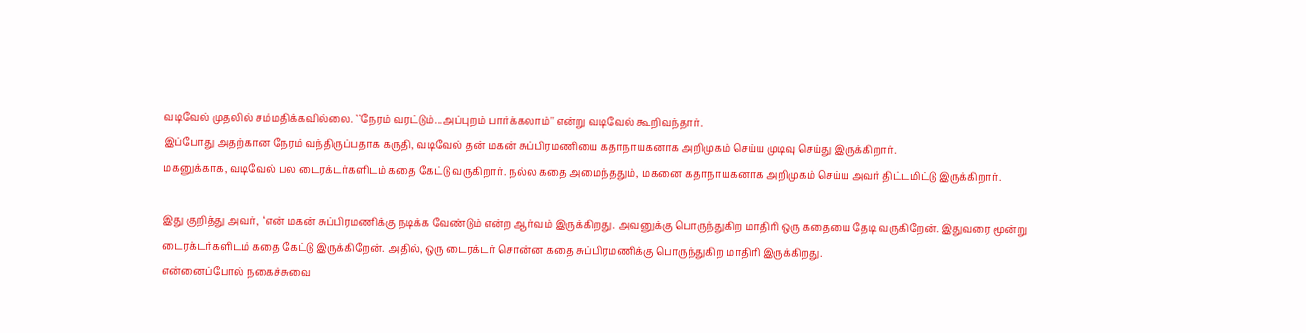வடிவேல் முதலில் சம்மதிக்கவில்லை. ``நேரம் வரட்டும்...அப்புறம் பார்க்கலாம்'' என்று வடிவேல் கூறிவந்தார்.
இப்போது அதற்கான நேரம் வந்திருப்பதாக கருதி, வடிவேல் தன் மகன் சுப்பிரமணியை கதாநாயகனாக அறிமுகம் செய்ய முடிவு செய்து இருக்கிறார்.
மகனுக்காக, வடிவேல் பல டைரக்டர்களிடம் கதை கேட்டு வருகிறார். நல்ல கதை அமைந்ததும், மகனை கதாநாயகனாக அறிமுகம் செய்ய அவர் திட்டமிட்டு இருக்கிறார்.

இது குறித்து அவர்,  ‘என் மகன் சுப்பிரமணிக்கு நடிக்க வேண்டும் என்ற ஆர்வம் இருக்கிறது. அவனுக்கு பொருந்துகிற மாதிரி ஒரு கதையை தேடி வருகிறேன். இதுவரை மூன்று டைரக்டர்களிடம் கதை கேட்டு இருக்கிறேன். அதில், ஒரு டைரக்டர் சொன்ன கதை சுப்பிரமணிக்கு பொருந்துகிற மாதிரி இருக்கிறது.
என்னைப்போல் நகைச்சுவை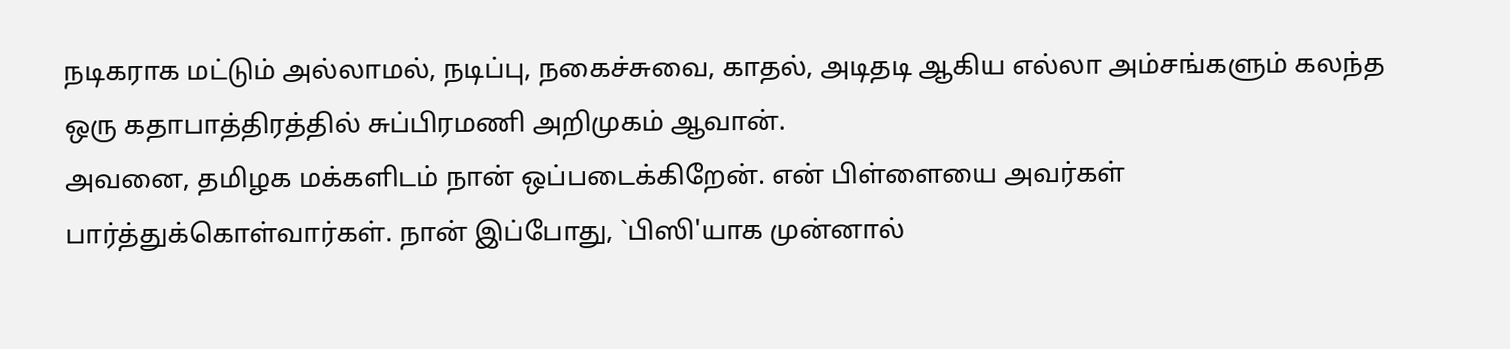நடிகராக மட்டும் அல்லாமல், நடிப்பு, நகைச்சுவை, காதல், அடிதடி ஆகிய எல்லா அம்சங்களும் கலந்த ஒரு கதாபாத்திரத்தில் சுப்பிரமணி அறிமுகம் ஆவான்.
அவனை, தமிழக மக்களிடம் நான் ஒப்படைக்கிறேன். என் பிள்ளையை அவர்கள் பார்த்துக்கொள்வார்கள். நான் இப்போது, `பிஸி'யாக முன்னால்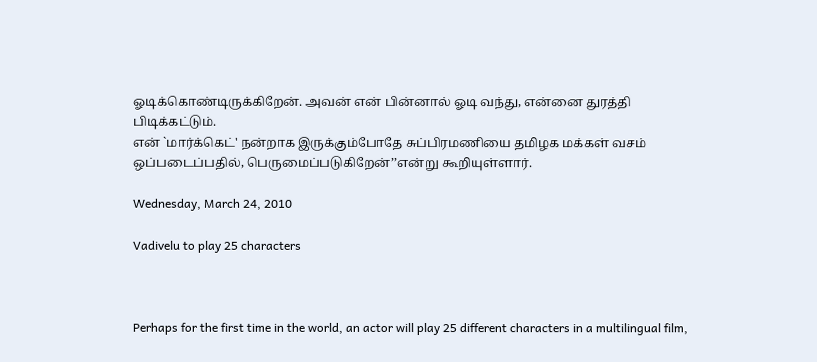ஓடிக்கொண்டிருக்கிறேன். அவன் என் பின்னால் ஓடி வந்து, என்னை துரத்தி பிடிக்கட்டும்.
என் `மார்க்கெட்' நன்றாக இருக்கும்போதே சுப்பிரமணியை தமிழக மக்கள் வசம் ஒப்படைப்பதில், பெருமைப்படுகிறேன்’’என்று கூறியுள்ளார்.

Wednesday, March 24, 2010

Vadivelu to play 25 characters



Perhaps for the first time in the world, an actor will play 25 different characters in a multilingual film,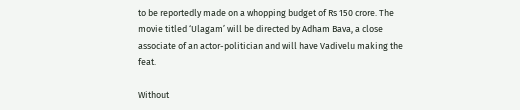to be reportedly made on a whopping budget of Rs 150 crore. The movie titled ‘Ulagam’ will be directed by Adham Bava, a close associate of an actor-politician and will have Vadivelu making the feat.

Without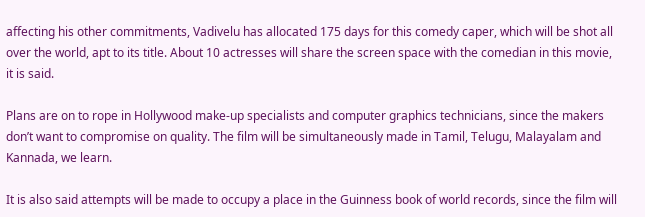affecting his other commitments, Vadivelu has allocated 175 days for this comedy caper, which will be shot all over the world, apt to its title. About 10 actresses will share the screen space with the comedian in this movie, it is said.

Plans are on to rope in Hollywood make-up specialists and computer graphics technicians, since the makers don’t want to compromise on quality. The film will be simultaneously made in Tamil, Telugu, Malayalam and Kannada, we learn.

It is also said attempts will be made to occupy a place in the Guinness book of world records, since the film will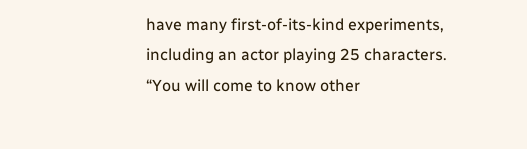have many first-of-its-kind experiments, including an actor playing 25 characters. “You will come to know other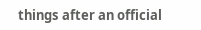things after an official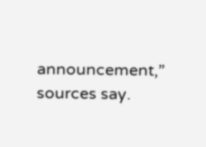announcement,” sources say.